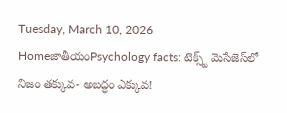Tuesday, March 10, 2026
HomeజాతీయంPsychology facts: టెక్స్ట్ మెసేజెస్‌లో నిజం తక్కువ- అబద్ధం ఎక్కువ!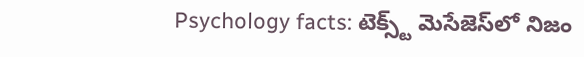Psychology facts: టెక్స్ట్ మెసేజెస్‌లో నిజం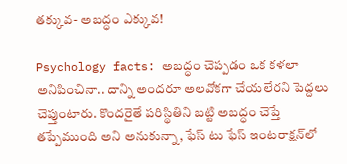తక్కువ- అబద్ధం ఎక్కువ!

Psychology facts: అబద్ధం చెప్పడం ఒక కళలా అనిపించినా.. దాన్ని అందరూ అలవోకగా చేయలేరని పెద్దలు చెప్తుంటారు. కొందరైతే పరిస్థితిని బట్టి అబద్ధం చెప్తే తప్పేముంది అని అనుకున్నా, ఫేస్ టు ఫేస్ ఇంటరాక్షన్‌లో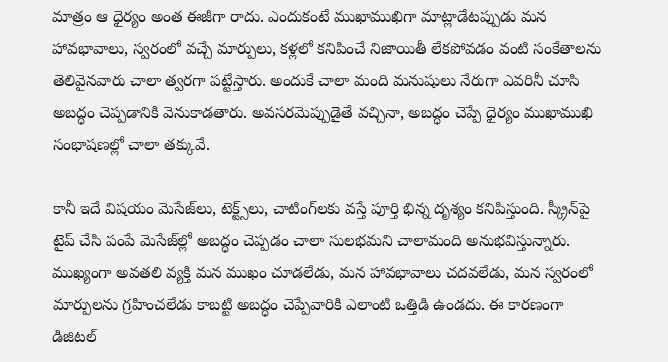మాత్రం ఆ ధైర్యం అంత ఈజీగా రాదు. ఎందుకంటే ముఖాముఖిగా మాట్లాడేటప్పుడు మన హావభావాలు, స్వరంలో వచ్చే మార్పులు, కళ్లలో కనిపించే నిజాయితీ లేకపోవడం వంటి సంకేతాలను తెలివైనవారు చాలా త్వరగా పట్టేస్తారు. అందుకే చాలా మంది మనుషులు నేరుగా ఎవరినీ చూసి అబద్ధం చెప్పడానికి వెనుకాడతారు. అవసరమెప్పుడైతే వచ్చినా, అబద్ధం చెప్పే ధైర్యం ముఖాముఖి సంభాషణల్లో చాలా తక్కువే.

కానీ ఇదే విషయం మెసేజ్‌లు, టెక్ట్స్‌లు, చాటింగ్‌లకు వస్తే పూర్తి భిన్న దృశ్యం కనిపిస్తుంది. స్క్రీన్‌పై టైప్ చేసి పంపే మెసేజ్‌ల్లో అబద్ధం చెప్పడం చాలా సులభమని చాలామంది అనుభవిస్తున్నారు. ముఖ్యంగా అవతలి వ్యక్తి మన ముఖం చూడలేడు, మన హావభావాలు చదవలేడు, మన స్వరంలో మార్పులను గ్రహించలేడు కాబట్టి అబద్ధం చెప్పేవారికి ఎలాంటి ఒత్తిడి ఉండదు. ఈ కారణంగా డిజిటల్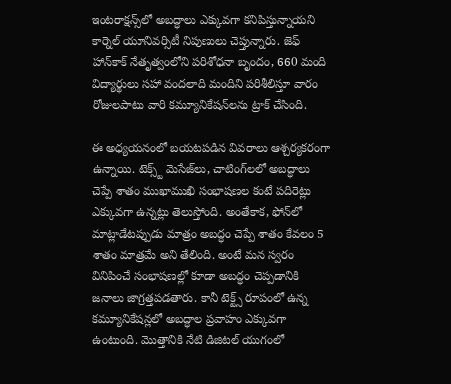ఇంటరాక్షన్స్‌లో అబద్ధాలు ఎక్కువగా కనిపిస్తున్నాయని కార్నెల్ యూనివర్సిటీ నిపుణులు చెప్తున్నారు. జెఫ్ హాన్‌కాక్ నేతృత్వంలోని పరిశోధనా బృందం, 660 మంది విద్యార్థులు సహా వందలాది మందిని పరిశీలిస్తూ వారం రోజులపాటు వారి కమ్యూనికేషన్‌లను ట్రాక్ చేసింది.

ఈ అధ్యయనంలో బయటపడిన వివరాలు ఆశ్చర్యకరంగా ఉన్నాయి. టెక్స్ట్ మెసేజ్‌లు, చాటింగ్‌లలో అబద్ధాలు చెప్పే శాతం ముఖాముఖి సంభాషణల కంటే పదిరెట్లు ఎక్కువగా ఉన్నట్లు తెలుస్తోంది. అంతేకాక, ఫోన్‌లో మాట్లాడేటప్పుడు మాత్రం అబద్ధం చెప్పే శాతం కేవలం 5 శాతం మాత్రమే అని తేలింది. అంటే మన స్వరం వినిపించే సంభాషణల్లో కూడా అబద్ధం చెప్పడానికి జనాలు జాగ్రత్తపడతారు. కానీ టెక్ట్స్ రూపంలో ఉన్న కమ్యూనికేషన్లలో అబద్ధాల ప్రవాహం ఎక్కువగా ఉంటుంది. మొత్తానికి నేటి డిజిటల్ యుగంలో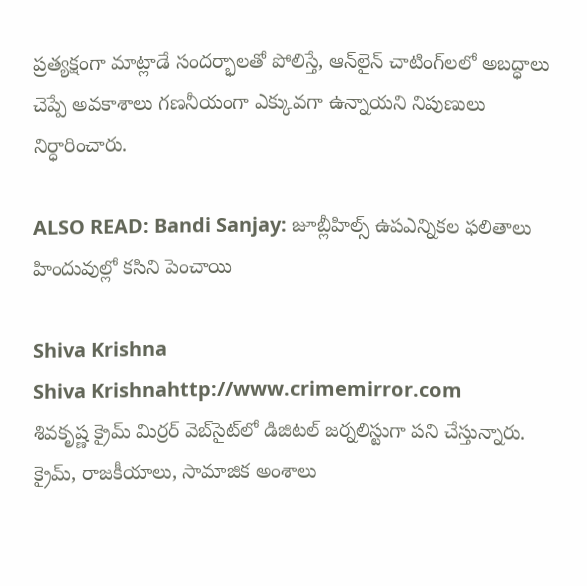ప్రత్యక్షంగా మాట్లాడే సందర్భాలతో పోలిస్తే, ఆన్‌లైన్ చాటింగ్‌లలో అబద్ధాలు చెప్పే అవకాశాలు గణనీయంగా ఎక్కువగా ఉన్నాయని నిపుణులు నిర్ధారించారు.

ALSO READ: Bandi Sanjay: జూబ్లీహిల్స్ ఉపఎన్నికల ఫలితాలు హిందువుల్లో కసిని పెంచాయి

Shiva Krishna
Shiva Krishnahttp://www.crimemirror.com
శివకృష్ణ క్రైమ్ మిర్రర్ వెబ్‌సైట్‌లో డిజిటల్ జర్నలిస్టుగా పని చేస్తున్నారు. క్రైమ్, రాజకీయాలు, సామాజిక అంశాలు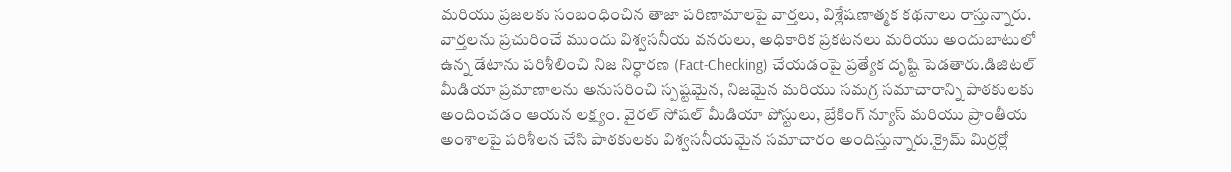మరియు ప్రజలకు సంబంధించిన తాజా పరిణామాలపై వార్తలు, విశ్లేషణాత్మక కథనాలు రాస్తున్నారు. వార్తలను ప్రచురించే ముందు విశ్వసనీయ వనరులు, అధికారిక ప్రకటనలు మరియు అందుబాటులో ఉన్న డేటాను పరిశీలించి నిజ నిర్ధారణ (Fact-Checking) చేయడంపై ప్రత్యేక దృష్టి పెడతారు.డిజిటల్ మీడియా ప్రమాణాలను అనుసరించి స్పష్టమైన, నిజమైన మరియు సమగ్ర సమాచారాన్ని పాఠకులకు అందించడం ఆయన లక్ష్యం. వైరల్ సోషల్ మీడియా పోస్టులు, బ్రేకింగ్ న్యూస్ మరియు ప్రాంతీయ అంశాలపై పరిశీలన చేసి పాఠకులకు విశ్వసనీయమైన సమాచారం అందిస్తున్నారు.క్రైమ్ మిర్రర్లో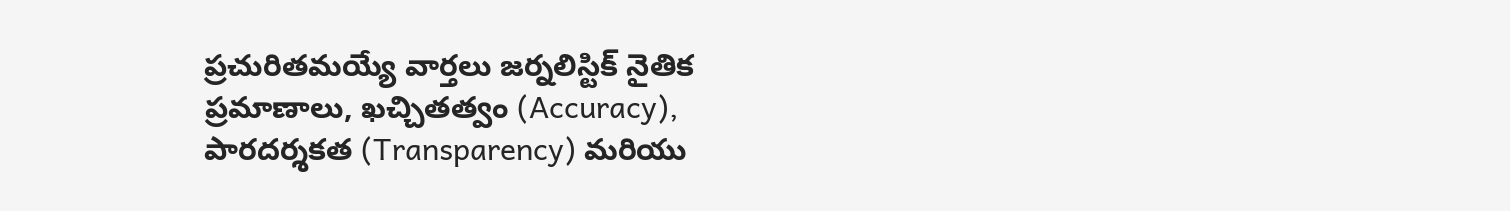ప్రచురితమయ్యే వార్తలు జర్నలిస్టిక్ నైతిక ప్రమాణాలు, ఖచ్చితత్వం (Accuracy), పారదర్శకత (Transparency) మరియు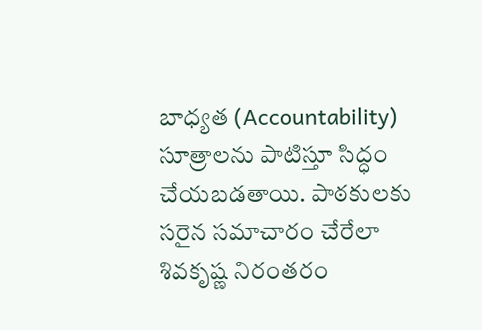బాధ్యత (Accountability) సూత్రాలను పాటిస్తూ సిద్ధం చేయబడతాయి. పాఠకులకు సరైన సమాచారం చేరేలా శివకృష్ణ నిరంతరం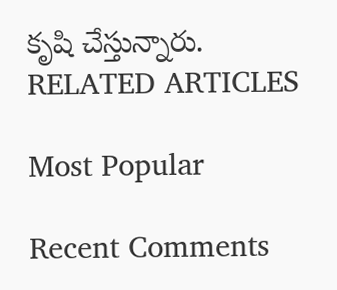కృషి చేస్తున్నారు.
RELATED ARTICLES

Most Popular

Recent Comments